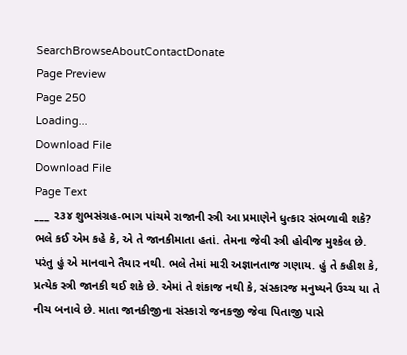SearchBrowseAboutContactDonate
Page Preview
Page 250
Loading...
Download File
Download File
Page Text
___ ૨૩૪ શુભસંગ્રહ-ભાગ પાંચમે રાજાની સ્ત્રી આ પ્રમાણેને ધુત્કાર સંભળાવી શકે? ભલે કઈ એમ કહે કે, એ તે જાનકીમાતા હતાં. તેમના જેવી સ્ત્રી હોવીજ મુશ્કેલ છે. પરંતુ હું એ માનવાને તૈયાર નથી. ભલે તેમાં મારી અજ્ઞાનતાજ ગણાય. હું તે કહીશ કે, પ્રત્યેક સ્ત્રી જાનકી થઈ શકે છે. એમાં તે શંકાજ નથી કે, સંસ્કારજ મનુષ્યને ઉચ્ચ યા તે નીચ બનાવે છે. માતા જાનકીજીના સંસ્કારો જનકજી જેવા પિતાજી પાસે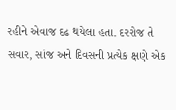રહીને એવાજ દઢ થયેલા હતા. દરરોજ તે સવાર, સાંજ અને દિવસની પ્રત્યેક ક્ષણે એક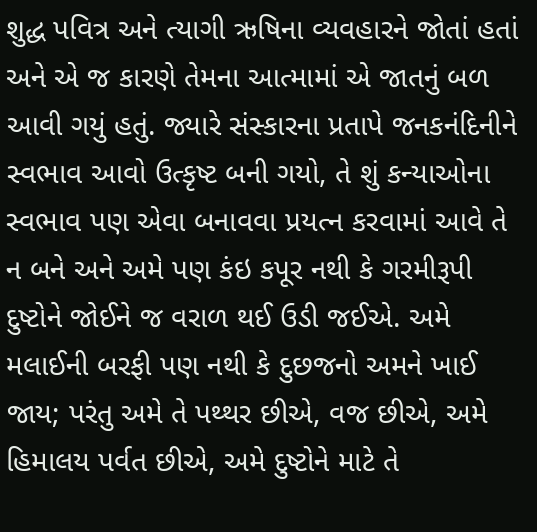શુદ્ધ પવિત્ર અને ત્યાગી ઋષિના વ્યવહારને જોતાં હતાં અને એ જ કારણે તેમના આત્મામાં એ જાતનું બળ આવી ગયું હતું. જ્યારે સંસ્કારના પ્રતાપે જનકનંદિનીને સ્વભાવ આવો ઉત્કૃષ્ટ બની ગયો, તે શું કન્યાઓના સ્વભાવ પણ એવા બનાવવા પ્રયત્ન કરવામાં આવે તે ન બને અને અમે પણ કંઇ કપૂર નથી કે ગરમીરૂપી દુષ્ટોને જોઈને જ વરાળ થઈ ઉડી જઈએ. અમે મલાઈની બરફી પણ નથી કે દુછજનો અમને ખાઈ જાય; પરંતુ અમે તે પથ્થર છીએ, વજ છીએ, અમે હિમાલય પર્વત છીએ, અમે દુષ્ટોને માટે તે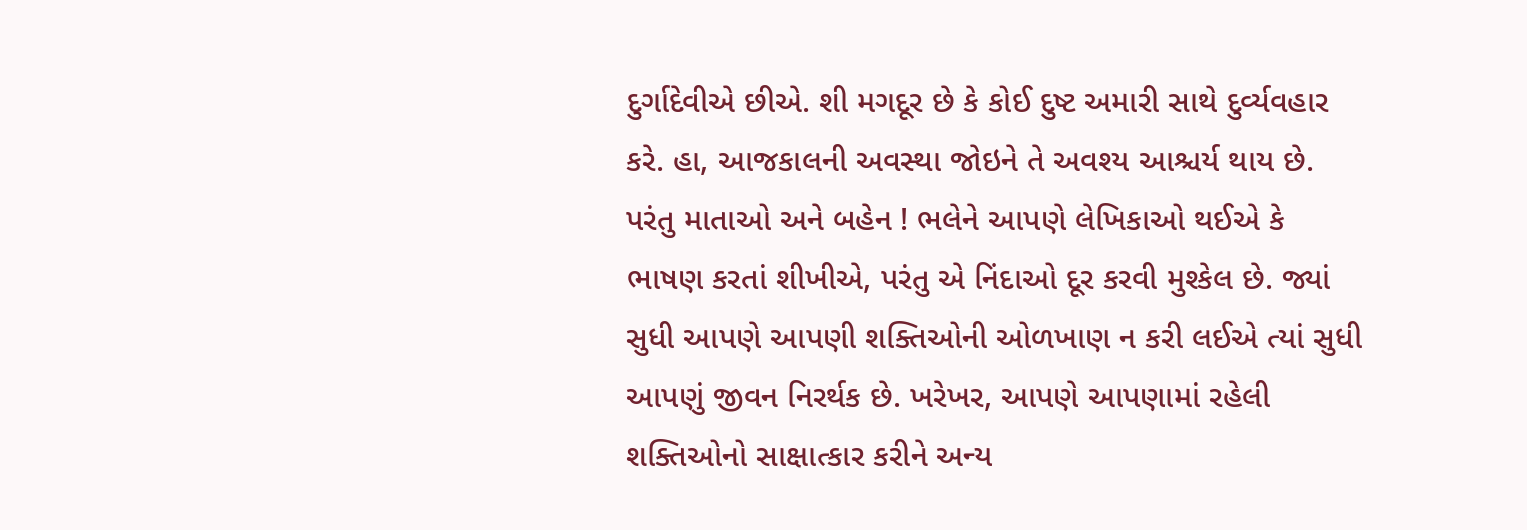દુર્ગાદેવીએ છીએ. શી મગદૂર છે કે કોઈ દુષ્ટ અમારી સાથે દુર્વ્યવહાર કરે. હા, આજકાલની અવસ્થા જોઇને તે અવશ્ય આશ્ચર્ય થાય છે. પરંતુ માતાઓ અને બહેન ! ભલેને આપણે લેખિકાઓ થઈએ કે ભાષણ કરતાં શીખીએ, પરંતુ એ નિંદાઓ દૂર કરવી મુશ્કેલ છે. જ્યાં સુધી આપણે આપણી શક્તિઓની ઓળખાણ ન કરી લઈએ ત્યાં સુધી આપણું જીવન નિરર્થક છે. ખરેખર, આપણે આપણામાં રહેલી શક્તિઓનો સાક્ષાત્કાર કરીને અન્ય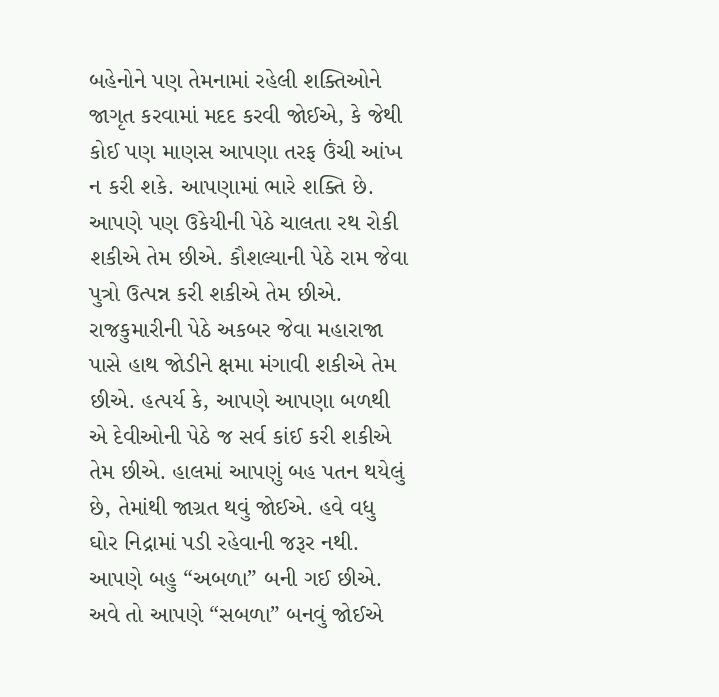બહેનોને પણ તેમનામાં રહેલી શક્તિઓને જાગૃત કરવામાં મદદ કરવી જોઈએ, કે જેથી કોઈ પણ માણસ આપણા તરફ ઉંચી આંખ ન કરી શકે. આપણામાં ભારે શક્તિ છે. આપણે પણ ઉકેયીની પેઠે ચાલતા રથ રોકી શકીએ તેમ છીએ. કૌશલ્યાની પેઠે રામ જેવા પુત્રો ઉત્પન્ન કરી શકીએ તેમ છીએ. રાજકુમારીની પેઠે અકબર જેવા મહારાજા પાસે હાથ જોડીને ક્ષમા મંગાવી શકીએ તેમ છીએ. હત્પર્ય કે, આપણે આપણા બળથી એ દેવીઓની પેઠે જ સર્વ કાંઈ કરી શકીએ તેમ છીએ. હાલમાં આપણું બહ પતન થયેલું છે, તેમાંથી જાગ્રત થવું જોઈએ. હવે વધુ ઘોર નિદ્રામાં પડી રહેવાની જરૂર નથી. આપણે બહુ “અબળા” બની ગઈ છીએ. અવે તો આપણે “સબળા” બનવું જોઈએ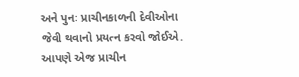અને પુનઃ પ્રાચીનકાળની દેવીઓના જેવી થવાનો પ્રયત્ન કરવો જોઈએ. આપણે એજ પ્રાચીન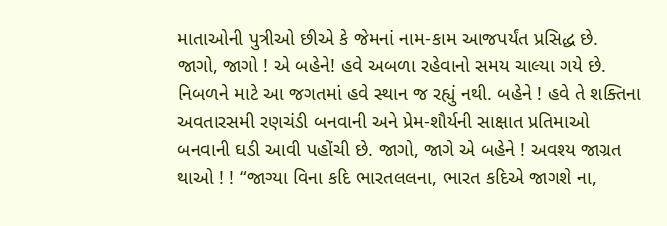માતાઓની પુત્રીઓ છીએ કે જેમનાં નામ-કામ આજપર્યંત પ્રસિદ્ધ છે. જાગો, જાગો ! એ બહેને! હવે અબળા રહેવાનો સમય ચાલ્યા ગયે છે. નિબળને માટે આ જગતમાં હવે સ્થાન જ રહ્યું નથી. બહેને ! હવે તે શક્તિના અવતારસમી રણચંડી બનવાની અને પ્રેમ-શૌર્યની સાક્ષાત પ્રતિમાઓ બનવાની ઘડી આવી પહોંચી છે. જાગો, જાગે એ બહેને ! અવશ્ય જાગ્રત થાઓ ! ! “જાગ્યા વિના કદિ ભારતલલના, ભારત કદિએ જાગશે ના,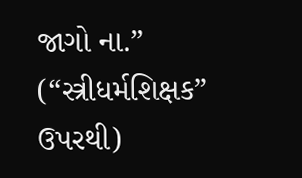જાગો ના.” (“સ્ત્રીધર્મશિક્ષક” ઉપરથી)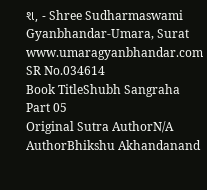શ, - Shree Sudharmaswami Gyanbhandar-Umara, Surat www.umaragyanbhandar.com
SR No.034614
Book TitleShubh Sangraha Part 05
Original Sutra AuthorN/A
AuthorBhikshu Akhandanand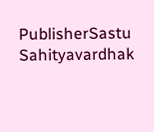PublisherSastu Sahityavardhak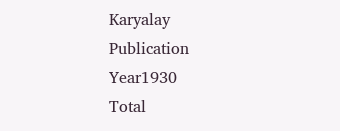Karyalay
Publication Year1930
Total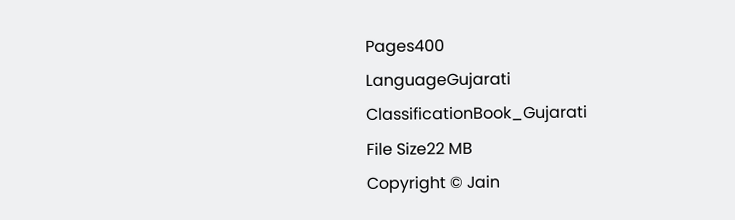Pages400
LanguageGujarati
ClassificationBook_Gujarati
File Size22 MB
Copyright © Jain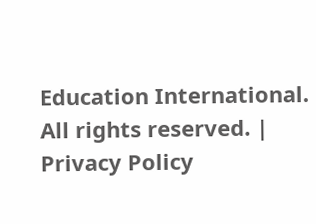Education International. All rights reserved. | Privacy Policy